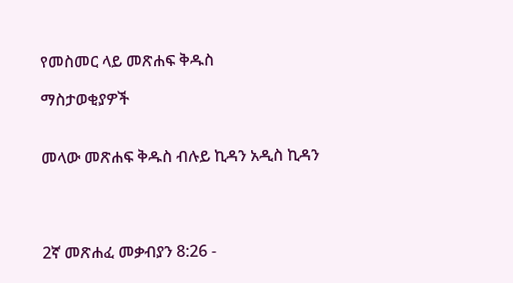የመስመር ላይ መጽሐፍ ቅዱስ

ማስታወቂያዎች


መላው መጽሐፍ ቅዱስ ብሉይ ኪዳን አዲስ ኪዳን




2ኛ መጽሐፈ መቃብያን 8:26 -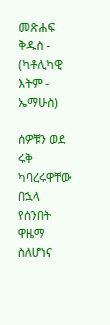መጽሐፍ ቅዱስ - (ካቶሊካዊ እትም - ኤማሁስ)

ሰዎቹን ወደ ሩቅ ካባረሩዋቸው በኋላ የሰንበት ዋዜማ ስለሆነና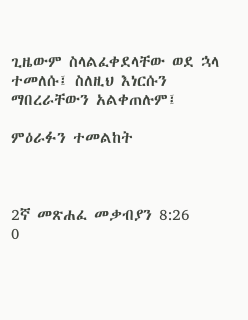ጊዜውም ስላልፈቀደላቸው ወደ ኋላ ተመለሱ፤ ስለዚህ እነርሱን ማበረራቸውን አልቀጠሉም፤

ምዕራፉን ተመልከት



2ኛ መጽሐፈ መቃብያን 8:26
0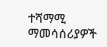ተሻማሚ ማመሳሰሪያዎች